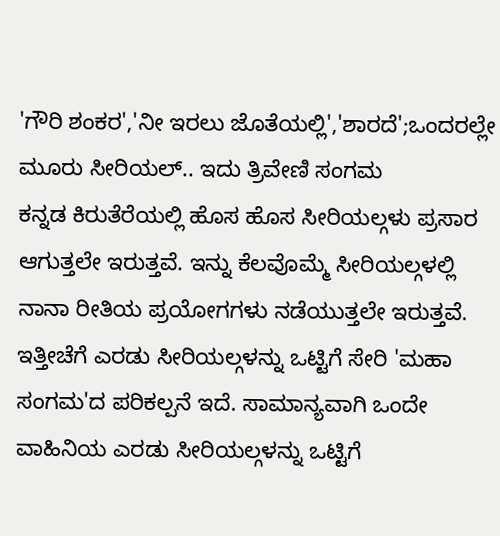'ಗೌರಿ ಶಂಕರ','ನೀ ಇರಲು ಜೊತೆಯಲ್ಲಿ','ಶಾರದೆ';ಒಂದರಲ್ಲೇ ಮೂರು ಸೀರಿಯಲ್.. ಇದು ತ್ರಿವೇಣಿ ಸಂಗಮ
ಕನ್ನಡ ಕಿರುತೆರೆಯಲ್ಲಿ ಹೊಸ ಹೊಸ ಸೀರಿಯಲ್ಗಳು ಪ್ರಸಾರ ಆಗುತ್ತಲೇ ಇರುತ್ತವೆ. ಇನ್ನು ಕೆಲವೊಮ್ಮೆ ಸೀರಿಯಲ್ಗಳಲ್ಲಿ ನಾನಾ ರೀತಿಯ ಪ್ರಯೋಗಗಳು ನಡೆಯುತ್ತಲೇ ಇರುತ್ತವೆ. ಇತ್ತೀಚೆಗೆ ಎರಡು ಸೀರಿಯಲ್ಗಳನ್ನು ಒಟ್ಟಿಗೆ ಸೇರಿ 'ಮಹಾ ಸಂಗಮ'ದ ಪರಿಕಲ್ಪನೆ ಇದೆ. ಸಾಮಾನ್ಯವಾಗಿ ಒಂದೇ ವಾಹಿನಿಯ ಎರಡು ಸೀರಿಯಲ್ಗಳನ್ನು ಒಟ್ಟಿಗೆ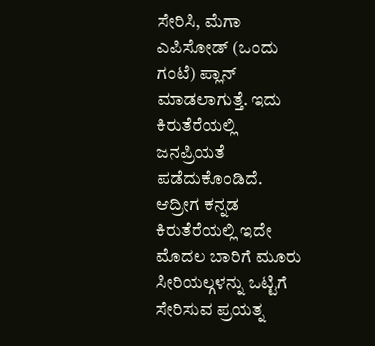ಸೇರಿಸಿ, ಮೆಗಾ ಎಪಿಸೋಡ್ (ಒಂದು ಗಂಟೆ) ಪ್ಲಾನ್ ಮಾಡಲಾಗುತ್ತೆ. ಇದು ಕಿರುತೆರೆಯಲ್ಲಿ ಜನಪ್ರಿಯತೆ ಪಡೆದುಕೊಂಡಿದೆ.
ಆದ್ರೀಗ ಕನ್ನಡ ಕಿರುತೆರೆಯಲ್ಲಿ ಇದೇ ಮೊದಲ ಬಾರಿಗೆ ಮೂರು ಸೀರಿಯಲ್ಗಳನ್ನು ಒಟ್ಟಿಗೆ ಸೇರಿಸುವ ಪ್ರಯತ್ನ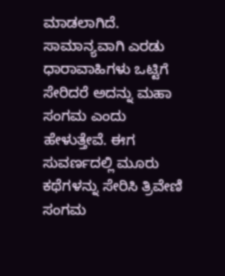ಮಾಡಲಾಗಿದೆ. ಸಾಮಾನ್ಯವಾಗಿ ಎರಡು ಧಾರಾವಾಹಿಗಳು ಒಟ್ಟಿಗೆ ಸೇರಿದರೆ ಅದನ್ನು ಮಹಾ ಸಂಗಮ ಎಂದು ಹೇಳುತ್ತೇವೆ. ಈಗ ಸುವರ್ಣದಲ್ಲಿ ಮೂರು ಕಥೆಗಳನ್ನು ಸೇರಿಸಿ ತ್ರಿವೇಣಿ ಸಂಗಮ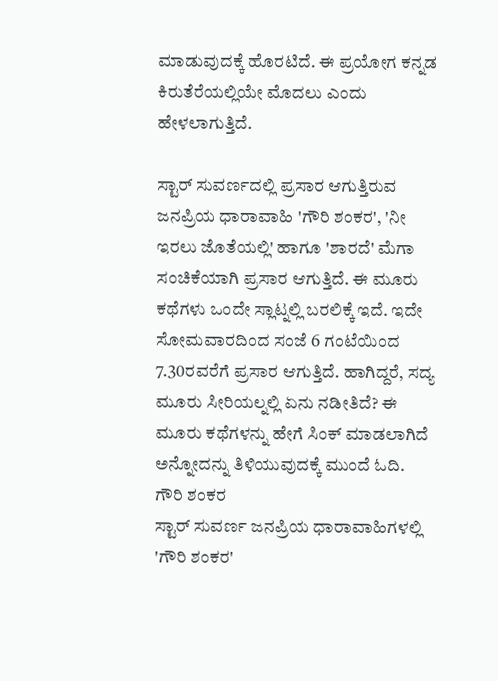ಮಾಡುವುದಕ್ಕೆ ಹೊರಟಿದೆ. ಈ ಪ್ರಯೋಗ ಕನ್ನಡ ಕಿರುತೆರೆಯಲ್ಲಿಯೇ ಮೊದಲು ಎಂದು ಹೇಳಲಾಗುತ್ತಿದೆ.

ಸ್ಟಾರ್ ಸುವರ್ಣದಲ್ಲಿ ಪ್ರಸಾರ ಆಗುತ್ತಿರುವ ಜನಪ್ರಿಯ ಧಾರಾವಾಹಿ 'ಗೌರಿ ಶಂಕರ', 'ನೀ ಇರಲು ಜೊತೆಯಲ್ಲಿ' ಹಾಗೂ 'ಶಾರದೆ' ಮೆಗಾ ಸಂಚಿಕೆಯಾಗಿ ಪ್ರಸಾರ ಆಗುತ್ತಿದೆ. ಈ ಮೂರು ಕಥೆಗಳು ಒಂದೇ ಸ್ಲಾಟ್ನಲ್ಲಿ ಬರಲಿಕ್ಕೆ ಇದೆ. ಇದೇ ಸೋಮವಾರದಿಂದ ಸಂಜೆ 6 ಗಂಟೆಯಿಂದ 7.30ರವರೆಗೆ ಪ್ರಸಾರ ಆಗುತ್ತಿದೆ. ಹಾಗಿದ್ದರೆ, ಸದ್ಯ ಮೂರು ಸೀರಿಯಲ್ನಲ್ಲಿ ಏನು ನಡೀತಿದೆ? ಈ ಮೂರು ಕಥೆಗಳನ್ನು ಹೇಗೆ ಸಿಂಕ್ ಮಾಡಲಾಗಿದೆ ಅನ್ನೋದನ್ನು ತಿಳಿಯುವುದಕ್ಕೆ ಮುಂದೆ ಓದಿ.
ಗೌರಿ ಶಂಕರ
ಸ್ಟಾರ್ ಸುವರ್ಣ ಜನಪ್ರಿಯ ಧಾರಾವಾಹಿಗಳಲ್ಲಿ 'ಗೌರಿ ಶಂಕರ'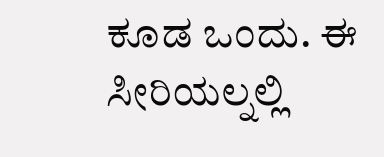ಕೂಡ ಒಂದು. ಈ ಸೀರಿಯಲ್ನಲ್ಲಿ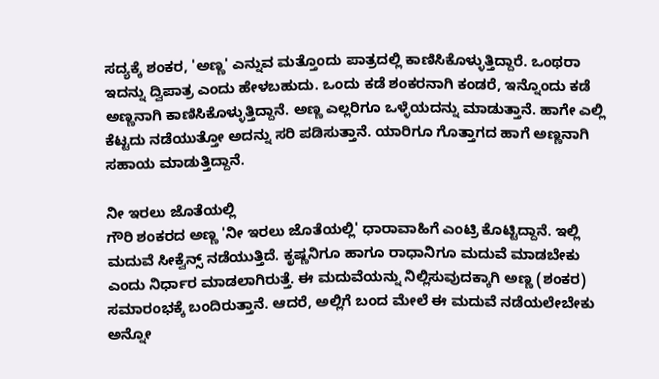ಸದ್ಯಕ್ಕೆ ಶಂಕರ, 'ಅಣ್ಣ' ಎನ್ನುವ ಮತ್ತೊಂದು ಪಾತ್ರದಲ್ಲಿ ಕಾಣಿಸಿಕೊಳ್ಳುತ್ತಿದ್ದಾರೆ. ಒಂಥರಾ ಇದನ್ನು ದ್ವಿಪಾತ್ರ ಎಂದು ಹೇಳಬಹುದು. ಒಂದು ಕಡೆ ಶಂಕರನಾಗಿ ಕಂಡರೆ, ಇನ್ನೊಂದು ಕಡೆ ಅಣ್ಣನಾಗಿ ಕಾಣಿಸಿಕೊಳ್ಳುತ್ತಿದ್ದಾನೆ. ಅಣ್ಣ ಎಲ್ಲರಿಗೂ ಒಳ್ಳೆಯದನ್ನು ಮಾಡುತ್ತಾನೆ. ಹಾಗೇ ಎಲ್ಲಿ ಕೆಟ್ಟದು ನಡೆಯುತ್ತೋ ಅದನ್ನು ಸರಿ ಪಡಿಸುತ್ತಾನೆ. ಯಾರಿಗೂ ಗೊತ್ತಾಗದ ಹಾಗೆ ಅಣ್ಣನಾಗಿ ಸಹಾಯ ಮಾಡುತ್ತಿದ್ದಾನೆ.

ನೀ ಇರಲು ಜೊತೆಯಲ್ಲಿ
ಗೌರಿ ಶಂಕರದ ಅಣ್ಣ 'ನೀ ಇರಲು ಜೊತೆಯಲ್ಲಿ' ಧಾರಾವಾಹಿಗೆ ಎಂಟ್ರಿ ಕೊಟ್ಟಿದ್ದಾನೆ. ಇಲ್ಲಿ ಮದುವೆ ಸೀಕ್ವೆನ್ಸ್ ನಡೆಯುತ್ತಿದೆ. ಕೃಷ್ಣನಿಗೂ ಹಾಗೂ ರಾಧಾನಿಗೂ ಮದುವೆ ಮಾಡಬೇಕು ಎಂದು ನಿರ್ಧಾರ ಮಾಡಲಾಗಿರುತ್ತೆ. ಈ ಮದುವೆಯನ್ನು ನಿಲ್ಲಿಸುವುದಕ್ಕಾಗಿ ಅಣ್ಣ (ಶಂಕರ) ಸಮಾರಂಭಕ್ಕೆ ಬಂದಿರುತ್ತಾನೆ. ಆದರೆ, ಅಲ್ಲಿಗೆ ಬಂದ ಮೇಲೆ ಈ ಮದುವೆ ನಡೆಯಲೇಬೇಕು ಅನ್ನೋ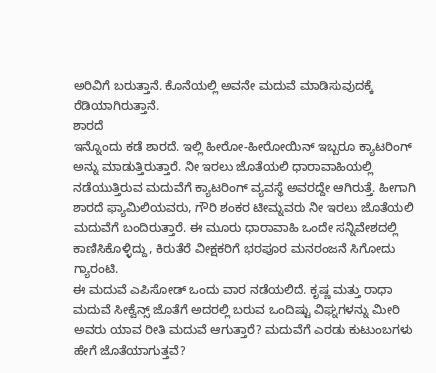ಅರಿವಿಗೆ ಬರುತ್ತಾನೆ. ಕೊನೆಯಲ್ಲಿ ಅವನೇ ಮದುವೆ ಮಾಡಿಸುವುದಕ್ಕೆ ರೆಡಿಯಾಗಿರುತ್ತಾನೆ.
ಶಾರದೆ
ಇನ್ನೊಂದು ಕಡೆ ಶಾರದೆ. ಇಲ್ಲಿ ಹೀರೋ-ಹೀರೋಯಿನ್ ಇಬ್ಬರೂ ಕ್ಯಾಟರಿಂಗ್ ಅನ್ನು ಮಾಡುತ್ತಿರುತ್ತಾರೆ. ನೀ ಇರಲು ಜೊತೆಯಲಿ ಧಾರಾವಾಹಿಯಲ್ಲಿ ನಡೆಯುತ್ತಿರುವ ಮದುವೆಗೆ ಕ್ಯಾಟರಿಂಗ್ ವ್ಯವಸ್ಥೆ ಅವರದ್ದೇ ಆಗಿರುತ್ತೆ. ಹೀಗಾಗಿ ಶಾರದೆ ಫ್ಯಾಮಿಲಿಯವರು, ಗೌರಿ ಶಂಕರ ಟೀಮ್ನವರು ನೀ ಇರಲು ಜೊತೆಯಲಿ ಮದುವೆಗೆ ಬಂದಿರುತ್ತಾರೆ. ಈ ಮೂರು ಧಾರಾವಾಹಿ ಒಂದೇ ಸನ್ನಿವೇಶದಲ್ಲಿ ಕಾಣಿಸಿಕೊಳ್ಳಿದ್ದು, ಕಿರುತೆರೆ ವೀಕ್ಷಕರಿಗೆ ಭರಪೂರ ಮನರಂಜನೆ ಸಿಗೋದು ಗ್ಯಾರಂಟಿ.
ಈ ಮದುವೆ ಎಪಿಸೋಡ್ ಒಂದು ವಾರ ನಡೆಯಲಿದೆ. ಕೃಷ್ಣ ಮತ್ತು ರಾಧಾ ಮದುವೆ ಸೀಕ್ವೆನ್ಸ್ ಜೊತೆಗೆ ಅದರಲ್ಲಿ ಬರುವ ಒಂದಿಷ್ಟು ವಿಘ್ನಗಳನ್ನು ಮೀರಿ ಅವರು ಯಾವ ರೀತಿ ಮದುವೆ ಆಗುತ್ತಾರೆ? ಮದುವೆಗೆ ಎರಡು ಕುಟುಂಬಗಳು ಹೇಗೆ ಜೊತೆಯಾಗುತ್ತವೆ?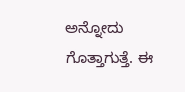ಅನ್ನೋದು ಗೊತ್ತಾಗುತ್ತೆ. ಈ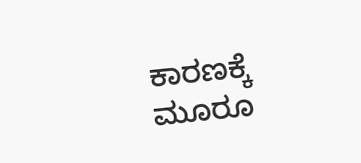ಕಾರಣಕ್ಕೆ ಮೂರೂ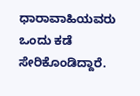ಧಾರಾವಾಹಿಯವರು ಒಂದು ಕಡೆ ಸೇರಿಕೊಂಡಿದ್ದಾರೆ.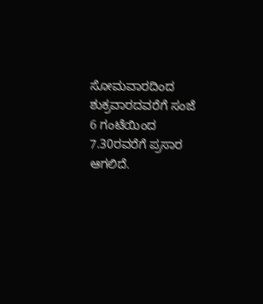ಸೋಮವಾರದಿಂದ ಶುಕ್ರವಾರದವರೆಗೆ ಸಂಜೆ 6 ಗಂಟೆಯಿಂದ 7.30ರವರೆಗೆ ಪ್ರಸಾರ ಆಗಲಿದೆ.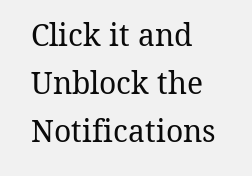Click it and Unblock the Notifications